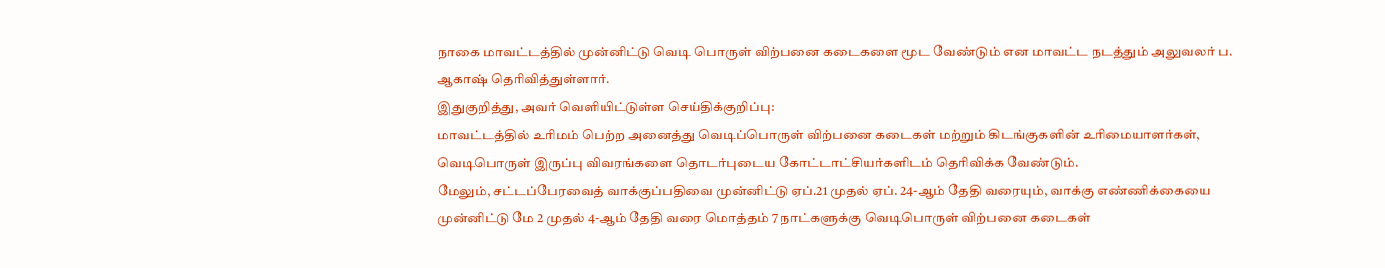நாகை மாவட்டத்தில் முன்னிட்டு வெடி பொருள் விற்பனை கடைகளை மூட வேண்டும் என மாவட்ட நடத்தும் அலுவலர் ப. ஆகாஷ் தெரிவித்துள்ளார்.
இதுகுறித்து, அவர் வெளியிட்டுள்ள செய்திக்குறிப்பு:
மாவட்டத்தில் உரிமம் பெற்ற அனைத்து வெடிப்பொருள் விற்பனை கடைகள் மற்றும் கிடங்குகளின் உரிமையாளர்கள், வெடிபொருள் இருப்பு விவரங்களை தொடர்புடைய கோட்டாட்சியர்களிடம் தெரிவிக்க வேண்டும்.
மேலும், சட்டப்பேரவைத் வாக்குப்பதிவை முன்னிட்டு ஏப்.21 முதல் ஏப். 24-ஆம் தேதி வரையும், வாக்கு எண்ணிக்கையை முன்னிட்டு மே 2 முதல் 4-ஆம் தேதி வரை மொத்தம் 7 நாட்களுக்கு வெடிபொருள் விற்பனை கடைகள்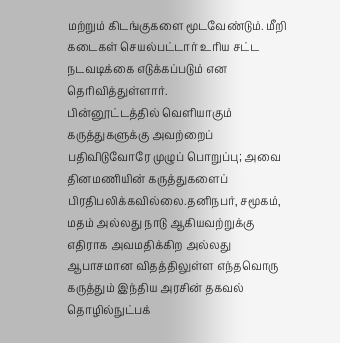மற்றும் கிடங்குகளை மூடவேண்டும். மீறி கடைகள் செயல்பட்டார் உரிய சட்ட நடவடிக்கை எடுக்கப்படும் என தெரிவித்துள்ளார்.
பின்னூட்டத்தில் வெளியாகும் கருத்துகளுக்கு அவற்றைப் பதிவிடுவோரே முழுப் பொறுப்பு; அவை தினமணியின் கருத்துகளைப் பிரதிபலிக்கவில்லை.தனிநபர், சமூகம், மதம் அல்லது நாடு ஆகியவற்றுக்கு எதிராக அவமதிக்கிற அல்லது ஆபாசமான விதத்திலுள்ள எந்தவொரு கருத்தும் இந்திய அரசின் தகவல் தொழில்நுட்பக்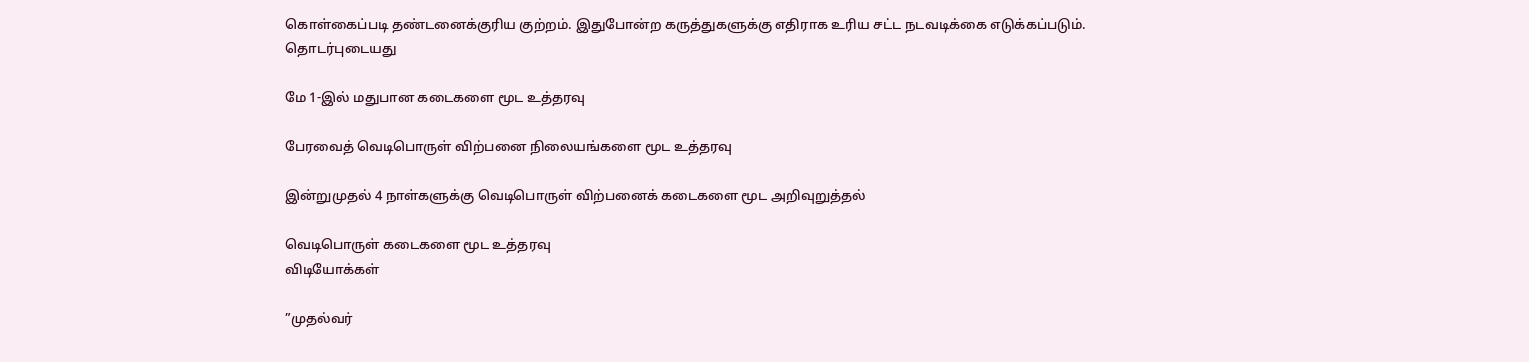கொள்கைப்படி தண்டனைக்குரிய குற்றம். இதுபோன்ற கருத்துகளுக்கு எதிராக உரிய சட்ட நடவடிக்கை எடுக்கப்படும்.
தொடர்புடையது

மே 1-இல் மதுபான கடைகளை மூட உத்தரவு

பேரவைத் வெடிபொருள் விற்பனை நிலையங்களை மூட உத்தரவு

இன்றுமுதல் 4 நாள்களுக்கு வெடிபொருள் விற்பனைக் கடைகளை மூட அறிவுறுத்தல்

வெடிபொருள் கடைகளை மூட உத்தரவு
விடியோக்கள்

”முதல்வர்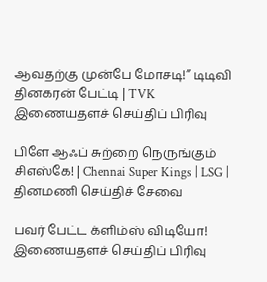ஆவதற்கு முன்பே மோசடி!” டிடிவி தினகரன் பேட்டி | TVK
இணையதளச் செய்திப் பிரிவு

பிளே ஆஃப் சுற்றை நெருங்கும் சிஎஸ்கே! | Chennai Super Kings | LSG |
தினமணி செய்திச் சேவை

பவர் பேட்ட க்ளிம்ஸ் விடியோ!
இணையதளச் செய்திப் பிரிவு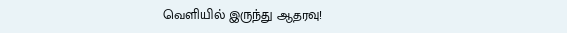வெளியில் இருந்து ஆதரவு!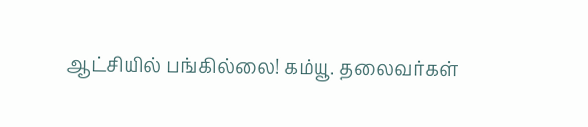ஆட்சியில் பங்கில்லை! கம்யூ. தலைவர்கள்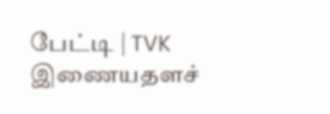பேட்டி | TVK
இணையதளச்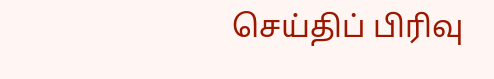செய்திப் பிரிவு